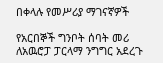በቀላሉ የመሥሪያ ማገናኛዎች

የአርበኞች ግንቦት ሰባት መሪ ለአዉሮፓ ፓርላማ ንግግር አደረጉ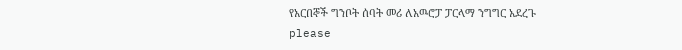የአርበኞች ግንቦት ሰባት መሪ ለአዉሮፓ ፓርላማ ንግግር አደረጉ
please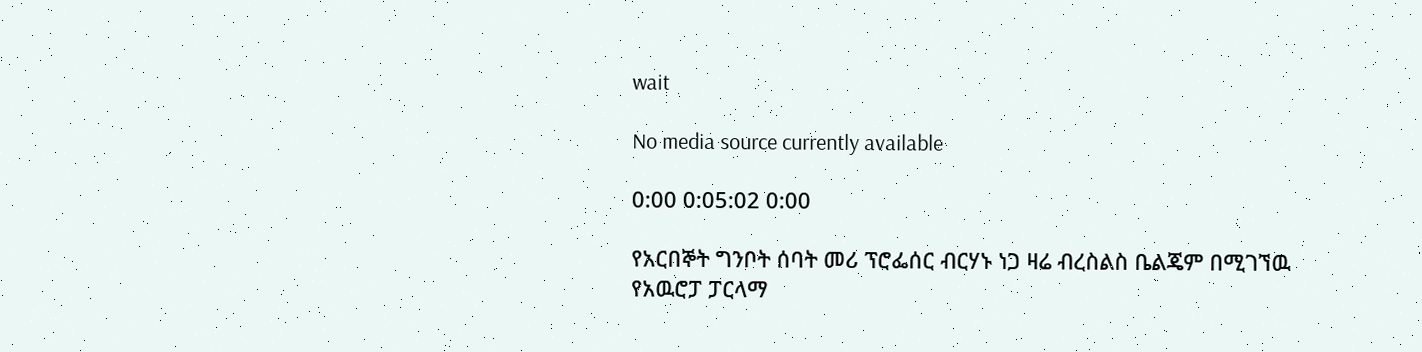wait

No media source currently available

0:00 0:05:02 0:00

የአርበኞት ግንቦት ሰባት መሪ ፕሮፌሰር ብርሃኑ ነጋ ዛሬ ብረስልስ ቤልጄም በሚገኘዉ የአዉሮፓ ፓርላማ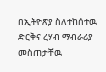በኢትዮጽያ ስለተከሰተዉ ድርቅና ረሃብ ማብራሪያ መስጠታቸዉ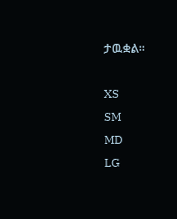ታዉቋል።

XS
SM
MD
LG